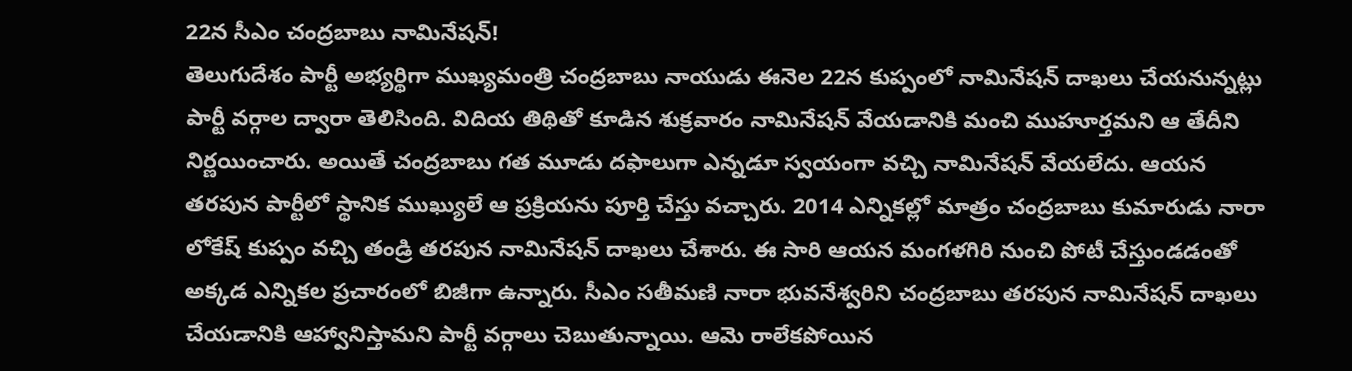22న సీఎం చంద్రబాబు నామినేషన్!
తెలుగుదేశం పార్టీ అభ్యర్థిగా ముఖ్యమంత్రి చంద్రబాబు నాయుడు ఈనెల 22న కుప్పంలో నామినేషన్ దాఖలు చేయనున్నట్లు పార్టీ వర్గాల ద్వారా తెలిసింది. విదియ తిథితో కూడిన శుక్రవారం నామినేషన్ వేయడానికి మంచి ముహూర్తమని ఆ తేదీని నిర్ణయించారు. అయితే చంద్రబాబు గత మూడు దఫాలుగా ఎన్నడూ స్వయంగా వచ్చి నామినేషన్ వేయలేదు. ఆయన తరపున పార్టీలో స్థానిక ముఖ్యులే ఆ ప్రక్రియను పూర్తి చేస్తు వచ్చారు. 2014 ఎన్నికల్లో మాత్రం చంద్రబాబు కుమారుడు నారా లోకేష్ కుప్పం వచ్చి తండ్రి తరపున నామినేషన్ దాఖలు చేశారు. ఈ సారి ఆయన మంగళగిరి నుంచి పోటీ చేస్తుండడంతో అక్కడ ఎన్నికల ప్రచారంలో బిజీగా ఉన్నారు. సీఎం సతీమణి నారా భువనేశ్వరిని చంద్రబాబు తరపున నామినేషన్ దాఖలు చేయడానికి ఆహ్వానిస్తామని పార్టీ వర్గాలు చెబుతున్నాయి. ఆమె రాలేకపోయిన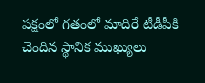పక్షంలో గతంలో మాదిరే టీడీపీకి చెందిన స్థానిక ముఖ్యులు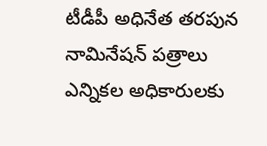టీడీపీ అధినేత తరపున నామినేషన్ పత్రాలు ఎన్నికల అధికారులకు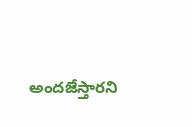అందజేస్తారని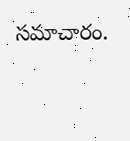సమాచారం.